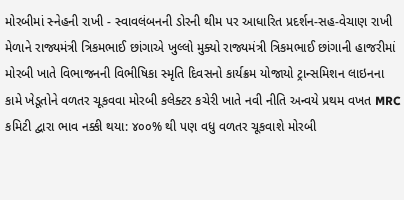મોરબીમાં સ્નેહની રાખી - સ્વાવલંબનની ડોરની થીમ પર આધારિત પ્રદર્શન-સહ-વેચાણ રાખી મેળાને રાજ્યમંત્રી ત્રિકમભાઈ છાંગાએ ખુલ્લો મુક્યો રાજ્યમંત્રી ત્રિકમભાઈ છાંગાની હાજરીમાં મોરબી ખાતે વિભાજનની વિભીષિકા સ્મૃતિ દિવસનો કાર્યક્રમ યોજાયો ટ્રાન્સમિશન લાઇનના કામે ખેડૂતોને વળતર ચૂકવવા મોરબી કલેક્ટર કચેરી ખાતે નવી નીતિ અન્વયે પ્રથમ વખત MRC કમિટી દ્વારા ભાવ નક્કી થયા: ૪૦૦% થી પણ વધુ વળતર ચૂકવાશે મોરબી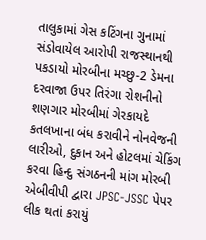તાલુકામાં ગેસ કટિંગના ગુનામાં સંડોવાયેલ આરોપી રાજસ્થાનથી પકડાયો મોરબીના મચ્છુ-2 ડેમના દરવાજા ઉપર તિરંગા રોશનીનો શણગાર મોરબીમાં ગેરકાયદે કતલખાના બંધ કરાવીને નોનવેજની લારીઓ, દુકાન અને હોટલમાં ચેકિંગ કરવા હિન્દુ સંગઠનની માંગ મોરબી એબીવીપી દ્વારા JPSC-JSSC પેપર લીક થતાં કરાયું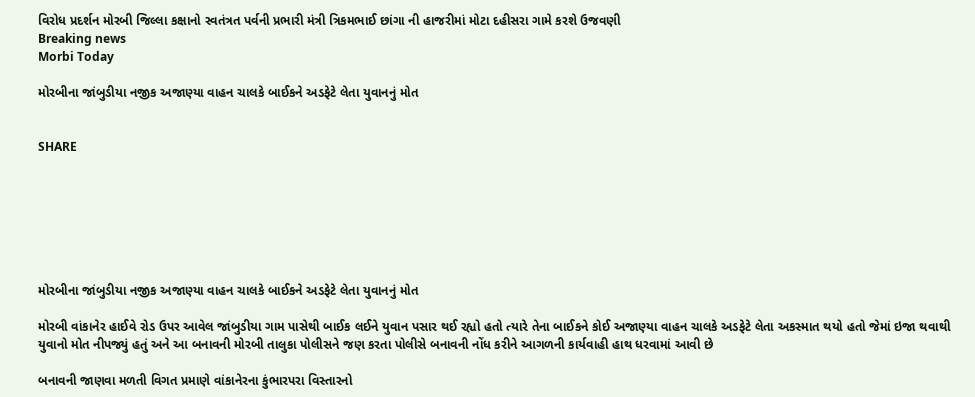વિરોધ પ્રદર્શન મોરબી જિલ્લા કક્ષાનો સ્વતંત્રત પર્વની પ્રભારી મંત્રી ત્રિકમભાઈ છાંગા ની હાજરીમાં મોટા દહીસરા ગામે કરશે ઉજવણી
Breaking news
Morbi Today

મોરબીના જાંબુડીયા નજીક અજાણ્યા વાહન ચાલકે બાઈકને અડફેટે લેતા યુવાનનું મોત


SHARE







મોરબીના જાંબુડીયા નજીક અજાણ્યા વાહન ચાલકે બાઈકને અડફેટે લેતા યુવાનનું મોત

મોરબી વાંકાનેર હાઈવે રોડ ઉપર આવેલ જાંબુડીયા ગામ પાસેથી બાઈક લઈને યુવાન પસાર થઈ રહ્યો હતો ત્યારે તેના બાઈકને કોઈ અજાણ્યા વાહન ચાલકે અડફેટે લેતા અકસ્માત થયો હતો જેમાં ઇજા થવાથી યુવાનો મોત નીપજ્યું હતું અને આ બનાવની મોરબી તાલુકા પોલીસને જણ કરતા પોલીસે બનાવની નોંધ કરીને આગળની કાર્યવાહી હાથ ધરવામાં આવી છે

બનાવની જાણવા મળતી વિગત પ્રમાણે વાંકાનેરના કુંભારપરા વિસ્તારનો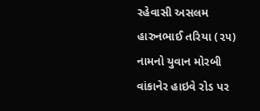રહેવાસી અસલમ હારુનભાઈ તરિયા (૨૫) નામનો યુવાન મોરબી વાંકાનેર હાઇવે રોડ પર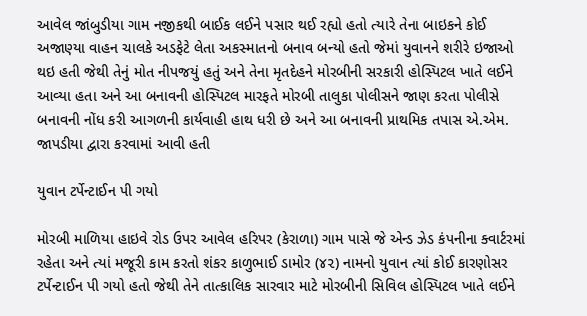આવેલ જાંબુડીયા ગામ નજીકથી બાઈક લઈને પસાર થઈ રહ્યો હતો ત્યારે તેના બાઇકને કોઈ અજાણ્યા વાહન ચાલકે અડફેટે લેતા અકસ્માતનો બનાવ બન્યો હતો જેમાં યુવાનને શરીરે ઇજાઓ થઇ હતી જેથી તેનું મોત નીપજયું હતું અને તેના મૃતદેહને મોરબીની સરકારી હોસ્પિટલ ખાતે લઈને આવ્યા હતા અને આ બનાવની હોસ્પિટલ મારફતે મોરબી તાલુકા પોલીસને જાણ કરતા પોલીસે બનાવની નોંધ કરી આગળની કાર્યવાહી હાથ ધરી છે અને આ બનાવની પ્રાથમિક તપાસ એ.એમ. જાપડીયા દ્વારા કરવામાં આવી હતી

યુવાન ટર્પેન્ટાઈન પી ગયો

મોરબી માળિયા હાઇવે રોડ ઉપર આવેલ હરિપર (કેરાળા) ગામ પાસે જે એન્ડ ઝેડ કંપનીના ક્વાર્ટરમાં રહેતા અને ત્યાં મજૂરી કામ કરતો શંકર કાળુભાઈ ડામોર (૪૨) નામનો યુવાન ત્યાં કોઈ કારણોસર ટર્પેન્ટાઈન પી ગયો હતો જેથી તેને તાત્કાલિક સારવાર માટે મોરબીની સિવિલ હોસ્પિટલ ખાતે લઈને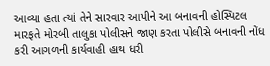આવ્યા હતા ત્યાં તેને સારવાર આપીને આ બનાવની હોસ્પિટલ મારફતે મોરબી તાલુકા પોલીસને જાણ કરતા પોલીસે બનાવની નોંધ કરી આગળની કાર્યવાહી હાથ ધરી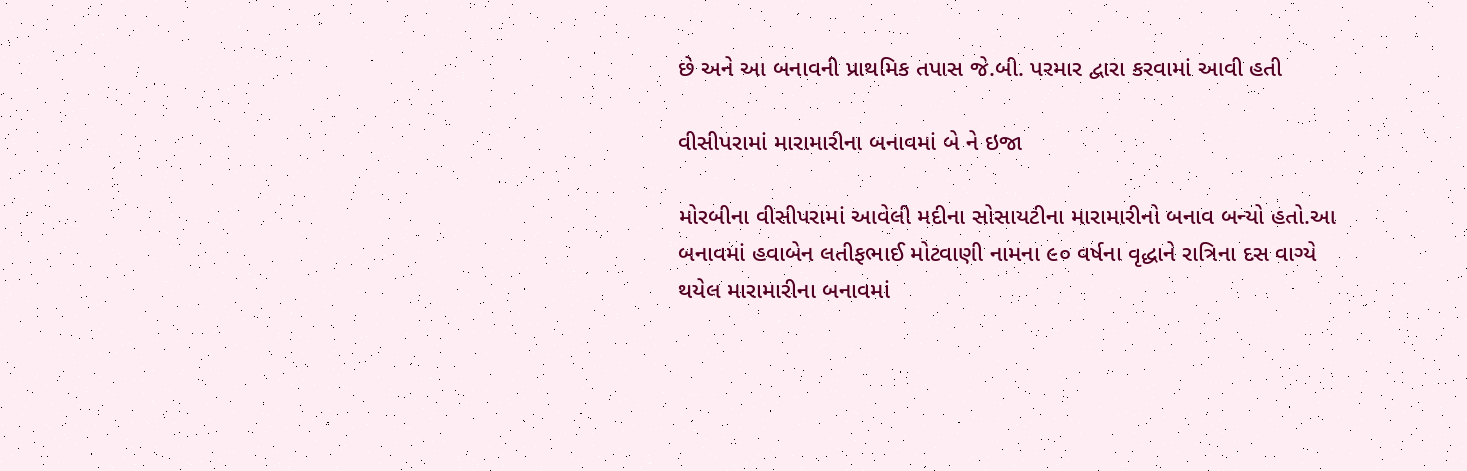છે અને આ બનાવની પ્રાથમિક તપાસ જે.બી. પરમાર દ્વારા કરવામાં આવી હતી

વીસીપરામાં મારામારીના બનાવમાં બે ને ઇજા

મોરબીના વીસીપરામાં આવેલી મદીના સોસાયટીના મારામારીનો બનાવ બન્યો હતો.આ બનાવમાં હવાબેન લતીફભાઈ મોટવાણી નામના ૯૦ વર્ષના વૃદ્ધાને રાત્રિના દસ વાગ્યે થયેલ મારામારીના બનાવમાં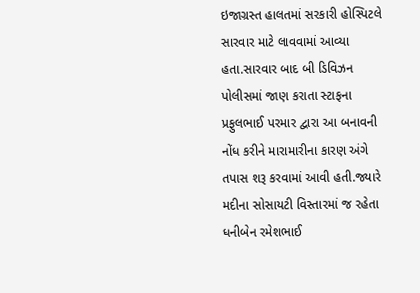ઇજાગ્રસ્ત હાલતમાં સરકારી હોસ્પિટલે સારવાર માટે લાવવામાં આવ્યા હતા.સારવાર બાદ બી ડિવિઝન પોલીસમાં જાણ કરાતા સ્ટાફના પ્રફુલભાઈ પરમાર દ્વારા આ બનાવની નોંધ કરીને મારામારીના કારણ અંગે તપાસ શરૂ કરવામાં આવી હતી.જ્યારે મદીના સોસાયટી વિસ્તારમાં જ રહેતા ધનીબેન રમેશભાઈ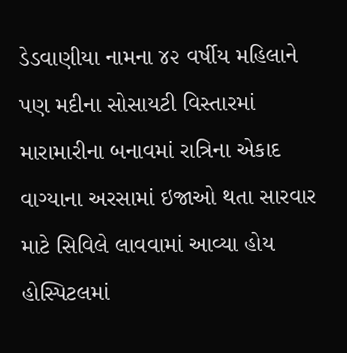ડેડવાણીયા નામના ૪૨ વર્ષીય મહિલાને પણ મદીના સોસાયટી વિસ્તારમાં મારામારીના બનાવમાં રાત્રિના એકાદ વાગ્યાના અરસામાં ઇજાઓ થતા સારવાર માટે સિવિલે લાવવામાં આવ્યા હોય હોસ્પિટલમાં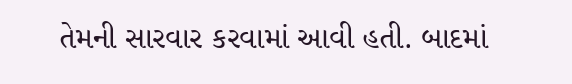તેમની સારવાર કરવામાં આવી હતી. બાદમાં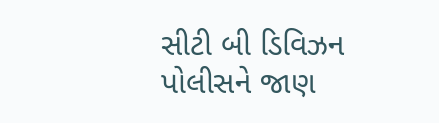સીટી બી ડિવિઝન પોલીસને જાણ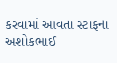કરવામાં આવતા સ્ટાફના અશોકભાઈ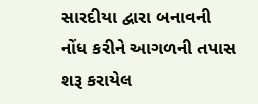સારદીયા દ્વારા બનાવની નોંધ કરીને આગળની તપાસ શરૂ કરાયેલ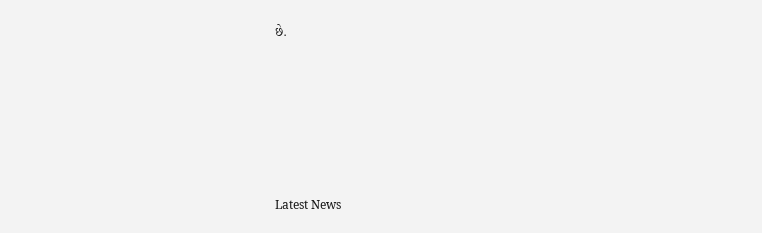છે.






Latest News